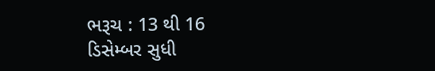ભરૂચ : 13 થી 16 ડિસેમ્બર સુધી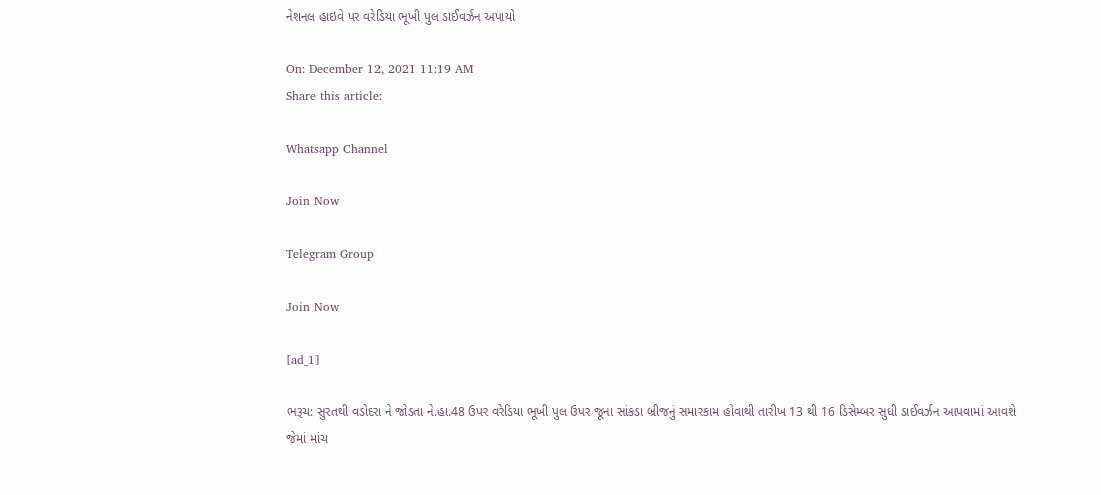નેશનલ હાઇવે પર વરેડિયા ભૂખી પુલ ડાઈવર્ઝન અપાયો

On: December 12, 2021 11:19 AM
Share this article:

Whatsapp Channel

Join Now

Telegram Group

Join Now

[ad_1]

ભરૂચ: સુરતથી વડોદરા ને જોડતા ને.હા.48 ઉપર વરેડિયા ભૂખી પુલ ઉપર જૂના સાંકડા બ્રીજનું સમારકામ હોવાથી તારીખ 13 થી 16 ડિસેમ્બર સુધી ડાઈવર્ઝન આપવામાં આવશે જેમાં માંચ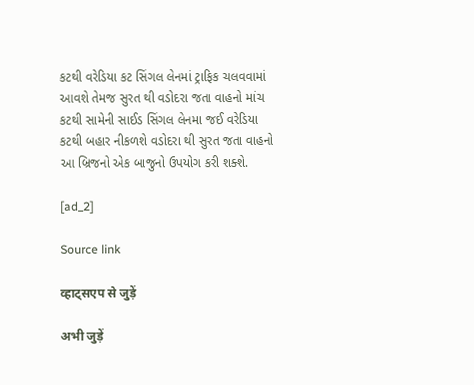કટથી વરેડિયા કટ સિંગલ લેનમાં ટ્રાફિક ચલવવામાં આવશે તેમજ સુરત થી વડોદરા જતા વાહનો માંચ કટથી સામેની સાઈડ સિંગલ લેનમા જઈ વરેડિયા કટથી બહાર નીકળશે વડોદરા થી સુરત જતા વાહનો આ બ્રિજનો એક બાજુનો ઉપયોગ કરી શક્શે.

[ad_2]

Source link

व्हाट्सएप से जुड़ें

अभी जुड़ें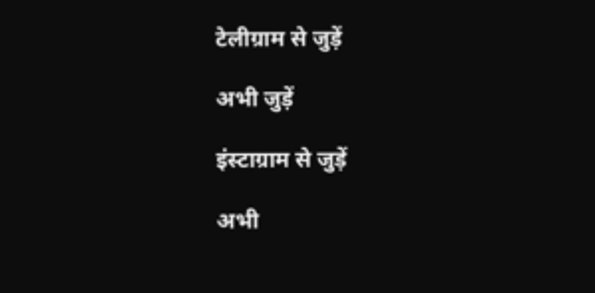टेलीग्राम से जुड़ें

अभी जुड़ें

इंस्टाग्राम से जुड़ें

अभी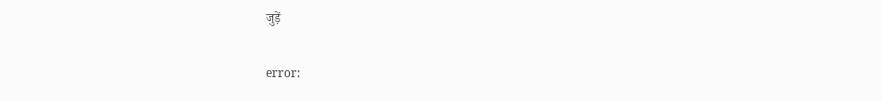जुड़ें

error: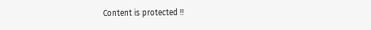Content is protected !!